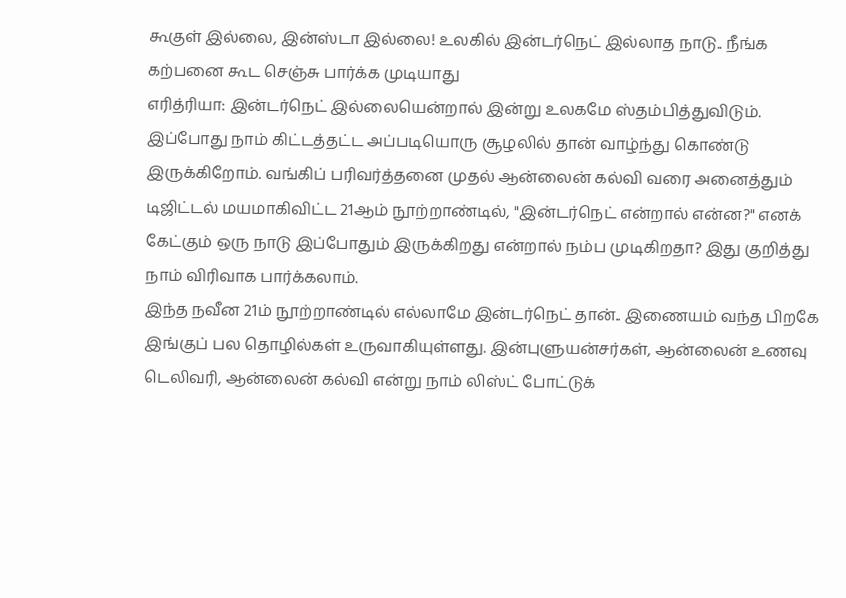கூகுள் இல்லை, இன்ஸ்டா இல்லை! உலகில் இன்டர்நெட் இல்லாத நாடு.. நீங்க கற்பனை கூட செஞ்சு பார்க்க முடியாது
எரித்ரியா: இன்டர்நெட் இல்லையென்றால் இன்று உலகமே ஸ்தம்பித்துவிடும். இப்போது நாம் கிட்டத்தட்ட அப்படியொரு சூழலில் தான் வாழ்ந்து கொண்டு இருக்கிறோம். வங்கிப் பரிவர்த்தனை முதல் ஆன்லைன் கல்வி வரை அனைத்தும் டிஜிட்டல் மயமாகிவிட்ட 21ஆம் நூற்றாண்டில், "இன்டர்நெட் என்றால் என்ன?" எனக் கேட்கும் ஒரு நாடு இப்போதும் இருக்கிறது என்றால் நம்ப முடிகிறதா? இது குறித்து நாம் விரிவாக பார்க்கலாம்.
இந்த நவீன 21ம் நூற்றாண்டில் எல்லாமே இன்டர்நெட் தான்.. இணையம் வந்த பிறகே இங்குப் பல தொழில்கள் உருவாகியுள்ளது. இன்புளுயன்சர்கள், ஆன்லைன் உணவு டெலிவரி, ஆன்லைன் கல்வி என்று நாம் லிஸ்ட் போட்டுக்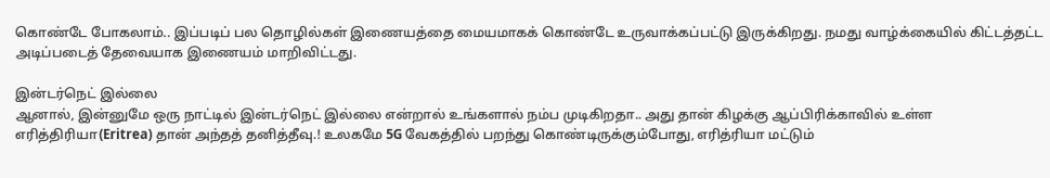கொண்டே போகலாம்.. இப்படிப் பல தொழில்கள் இணையத்தை மையமாகக் கொண்டே உருவாக்கப்பட்டு இருக்கிறது. நமது வாழ்க்கையில் கிட்டத்தட்ட அடிப்படைத் தேவையாக இணையம் மாறிவிட்டது.

இன்டர்நெட் இல்லை
ஆனால், இன்னுமே ஒரு நாட்டில் இன்டர்நெட் இல்லை என்றால் உங்களால் நம்ப முடிகிறதா.. அது தான் கிழக்கு ஆப்பிரிக்காவில் உள்ள எரித்திரியா(Eritrea) தான் அந்தத் தனித்தீவு.! உலகமே 5G வேகத்தில் பறந்து கொண்டிருக்கும்போது, எரித்ரியா மட்டும்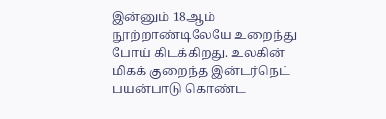இன்னும் 18ஆம் நூற்றாண்டிலேயே உறைந்து போய் கிடக்கிறது. உலகின் மிகக் குறைந்த இன்டர்நெட் பயன்பாடு கொண்ட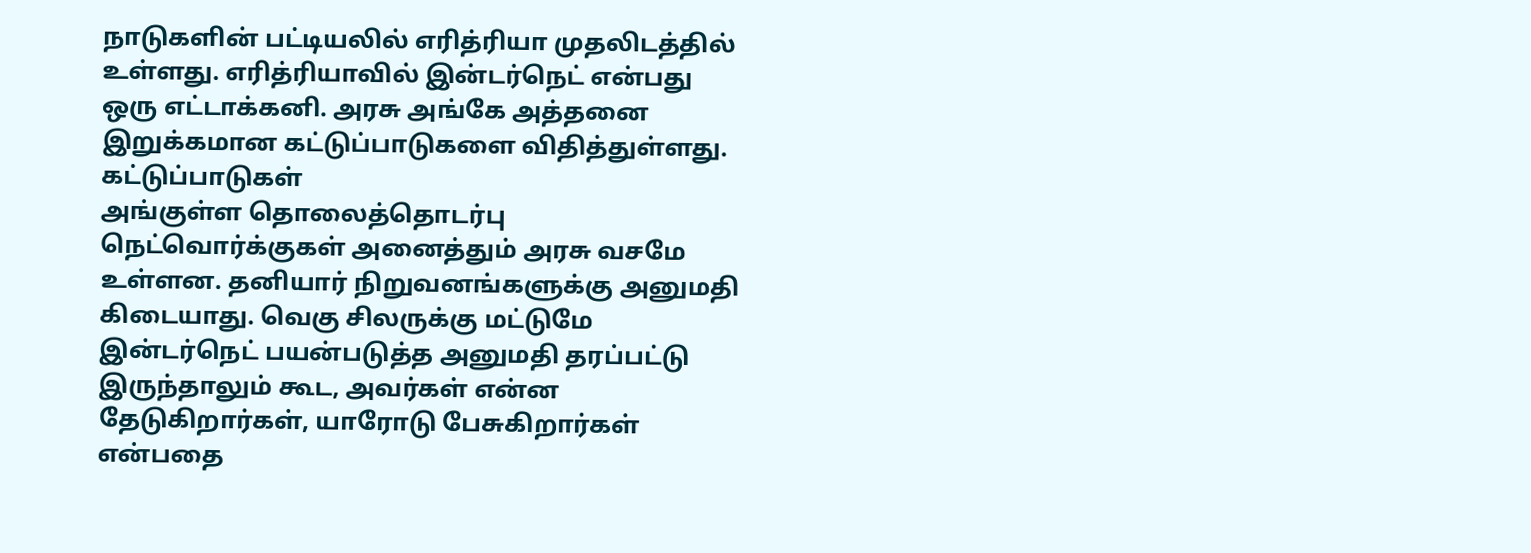நாடுகளின் பட்டியலில் எரித்ரியா முதலிடத்தில் உள்ளது. எரித்ரியாவில் இன்டர்நெட் என்பது ஒரு எட்டாக்கனி. அரசு அங்கே அத்தனை இறுக்கமான கட்டுப்பாடுகளை விதித்துள்ளது.
கட்டுப்பாடுகள்
அங்குள்ள தொலைத்தொடர்பு நெட்வொர்க்குகள் அனைத்தும் அரசு வசமே உள்ளன. தனியார் நிறுவனங்களுக்கு அனுமதி கிடையாது. வெகு சிலருக்கு மட்டுமே இன்டர்நெட் பயன்படுத்த அனுமதி தரப்பட்டு இருந்தாலும் கூட, அவர்கள் என்ன தேடுகிறார்கள், யாரோடு பேசுகிறார்கள் என்பதை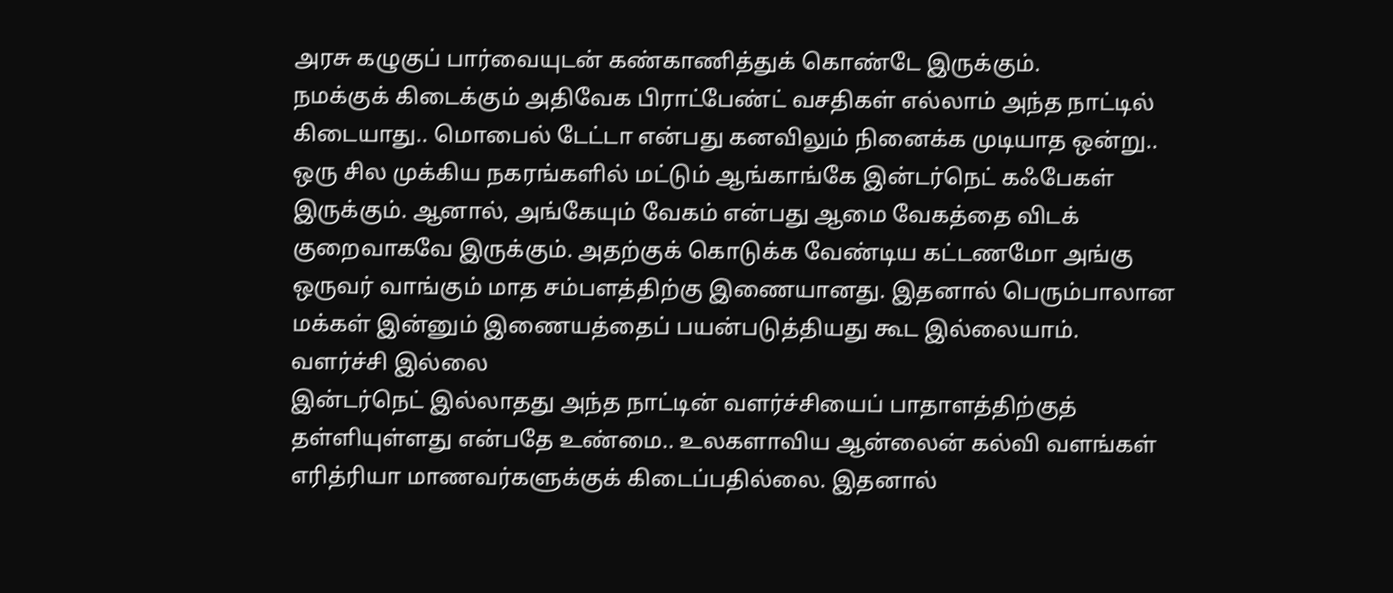அரசு கழுகுப் பார்வையுடன் கண்காணித்துக் கொண்டே இருக்கும்.
நமக்குக் கிடைக்கும் அதிவேக பிராட்பேண்ட் வசதிகள் எல்லாம் அந்த நாட்டில் கிடையாது.. மொபைல் டேட்டா என்பது கனவிலும் நினைக்க முடியாத ஒன்று.. ஒரு சில முக்கிய நகரங்களில் மட்டும் ஆங்காங்கே இன்டர்நெட் கஃபேகள் இருக்கும். ஆனால், அங்கேயும் வேகம் என்பது ஆமை வேகத்தை விடக் குறைவாகவே இருக்கும். அதற்குக் கொடுக்க வேண்டிய கட்டணமோ அங்கு ஒருவர் வாங்கும் மாத சம்பளத்திற்கு இணையானது. இதனால் பெரும்பாலான மக்கள் இன்னும் இணையத்தைப் பயன்படுத்தியது கூட இல்லையாம்.
வளர்ச்சி இல்லை
இன்டர்நெட் இல்லாதது அந்த நாட்டின் வளர்ச்சியைப் பாதாளத்திற்குத் தள்ளியுள்ளது என்பதே உண்மை.. உலகளாவிய ஆன்லைன் கல்வி வளங்கள் எரித்ரியா மாணவர்களுக்குக் கிடைப்பதில்லை. இதனால்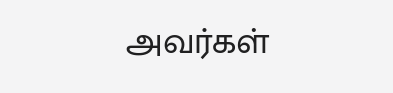அவர்கள்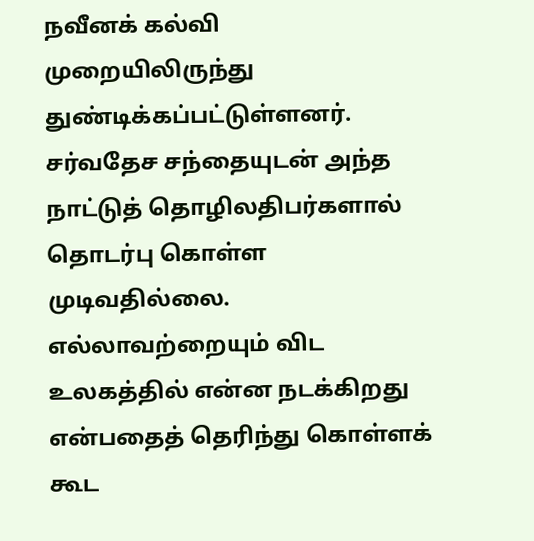நவீனக் கல்வி முறையிலிருந்து துண்டிக்கப்பட்டுள்ளனர். சர்வதேச சந்தையுடன் அந்த நாட்டுத் தொழிலதிபர்களால் தொடர்பு கொள்ள முடிவதில்லை. எல்லாவற்றையும் விட உலகத்தில் என்ன நடக்கிறது என்பதைத் தெரிந்து கொள்ளக் கூட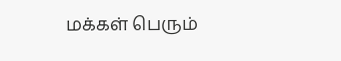மக்கள் பெரும்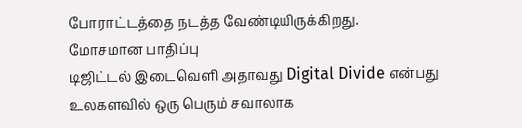போராட்டத்தை நடத்த வேண்டியிருக்கிறது.
மோசமான பாதிப்பு
டிஜிட்டல் இடைவெளி அதாவது Digital Divide என்பது உலகளவில் ஒரு பெரும் சவாலாக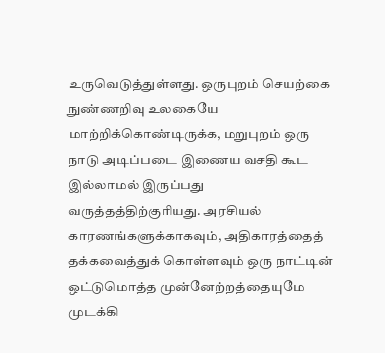உருவெடுத்துள்ளது. ஒருபுறம் செயற்கை நுண்ணறிவு உலகையே மாற்றிக்கொண்டிருக்க, மறுபுறம் ஒரு நாடு அடிப்படை இணைய வசதி கூட இல்லாமல் இருப்பது வருத்தத்திற்குரியது. அரசியல் காரணங்களுக்காகவும், அதிகாரத்தைத் தக்கவைத்துக் கொள்ளவும் ஒரு நாட்டின் ஒட்டுமொத்த முன்னேற்றத்தையுமே முடக்கி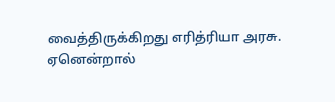வைத்திருக்கிறது எரித்ரியா அரசு. ஏனென்றால்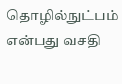தொழில்நுட்பம் என்பது வசதி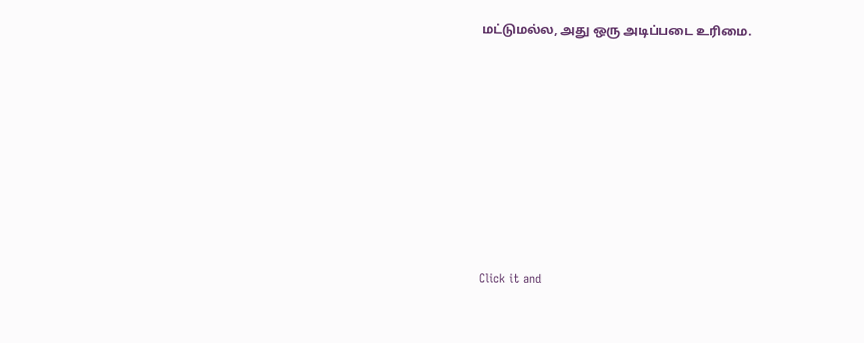மட்டுமல்ல, அது ஒரு அடிப்படை உரிமை.












Click it and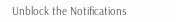Unblock the Notifications